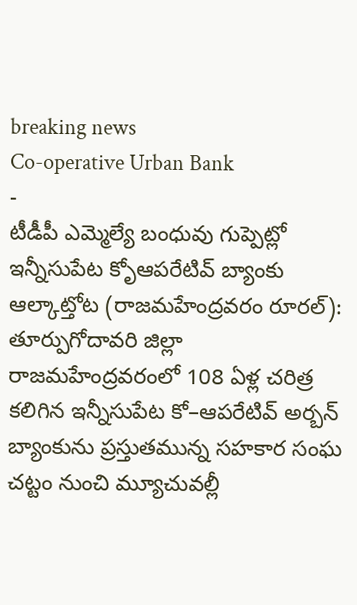breaking news
Co-operative Urban Bank
-
టీడీపీ ఎమ్మెల్యే బంధువు గుప్పెట్లో ఇన్నీసుపేట కోృఆపరేటివ్ బ్యాంకు
ఆల్కాట్తోట (రాజమహేంద్రవరం రూరల్): తూర్పుగోదావరి జిల్లా రాజమహేంద్రవరంలో 108 ఏళ్ల చరిత్ర కలిగిన ఇన్నీసుపేట కో–ఆపరేటివ్ అర్బన్ బ్యాంకును ప్రస్తుతమున్న సహకార సంఘ చట్టం నుంచి మ్యూచువల్లీ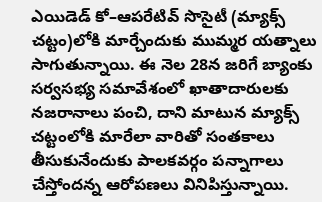ఎయిడెడ్ కో–ఆపరేటివ్ సొసైటీ (మ్యాక్స్ చట్టం)లోకి మార్చేందుకు ముమ్మర యత్నాలు సాగుతున్నాయి. ఈ నెల 28న జరిగే బ్యాంకు సర్వసభ్య సమావేశంలో ఖాతాదారులకు నజరానాలు పంచి, దాని మాటున మ్యాక్స్ చట్టంలోకి మారేలా వారితో సంతకాలు తీసుకునేందుకు పాలకవర్గం పన్నాగాలు చేస్తోందన్న ఆరోపణలు వినిపిస్తున్నాయి.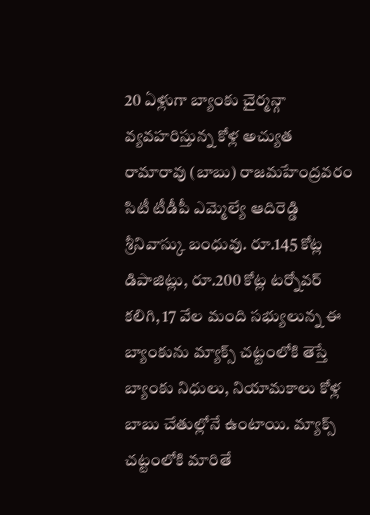20 ఏళ్లుగా బ్యాంకు చైర్మన్గా వ్యవహరిస్తున్న కోళ్ల అచ్యుత రామారావు (బాబు) రాజమహేంద్రవరం సిటీ టీడీపీ ఎమ్మెల్యే ఆదిరెడ్డి శ్రీనివాస్కు బంధువు. రూ.145 కోట్ల డిపాజిట్లు, రూ.200 కోట్ల టర్నోవర్ కలిగి, 17 వేల మంది సభ్యులున్న ఈ బ్యాంకును మ్యాక్స్ చట్టంలోకి తెస్తే బ్యాంకు నిధులు, నియామకాలు కోళ్ల బాబు చేతుల్లోనే ఉంటాయి. మ్యాక్స్ చట్టంలోకి మారితే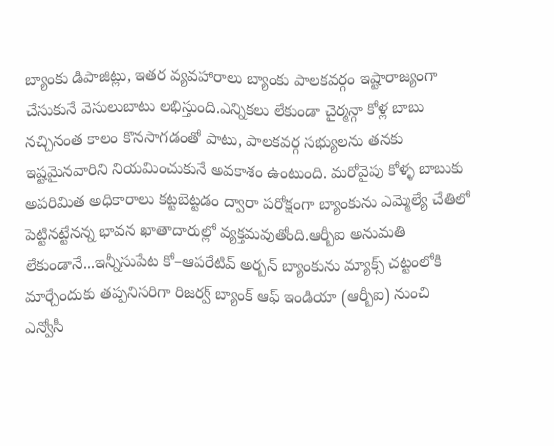బ్యాంకు డిపాజిట్లు, ఇతర వ్యవహారాలు బ్యాంకు పాలకవర్గం ఇష్టారాజ్యంగా చేసుకునే వెసులుబాటు లభిస్తుంది.ఎన్నికలు లేకుండా చైర్మన్గా కోళ్ల బాబు నచ్చినంత కాలం కొనసాగడంతో పాటు, పాలకవర్గ సభ్యులను తనకు ఇష్టమైనవారిని నియమించుకునే అవకాశం ఉంటుంది. మరోవైపు కోళ్ళ బాబుకు అపరిమిత అధికారాలు కట్టబెట్టడం ద్వారా పరోక్షంగా బ్యాంకును ఎమ్మెల్యే చేతిలో పెట్టినట్టేనన్న భావన ఖాతాదారుల్లో వ్యక్తమవుతోంది.ఆర్బీఐ అనుమతి లేకుండానే...ఇన్నీసుపేట కో–ఆపరేటివ్ అర్బన్ బ్యాంకును మ్యాక్స్ చట్టంలోకి మార్చేందుకు తప్పనిసరిగా రిజర్వ్ బ్యాంక్ ఆఫ్ ఇండియా (ఆర్బీఐ) నుంచి ఎన్వోసీ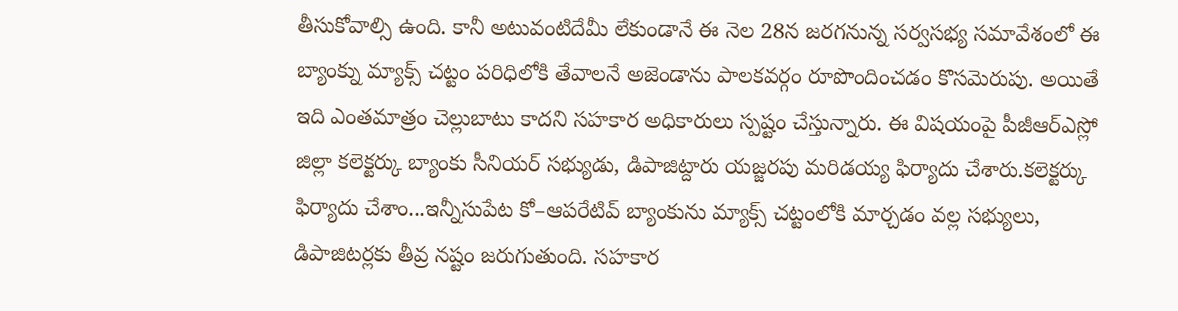తీసుకోవాల్సి ఉంది. కానీ అటువంటిదేమీ లేకుండానే ఈ నెల 28న జరగనున్న సర్వసభ్య సమావేశంలో ఈ బ్యాంక్ను మ్యాక్స్ చట్టం పరిధిలోకి తేవాలనే అజెండాను పాలకవర్గం రూపొందించడం కొసమెరుపు. అయితే ఇది ఎంతమాత్రం చెల్లుబాటు కాదని సహకార అధికారులు స్పష్టం చేస్తున్నారు. ఈ విషయంపై పీజీఆర్ఎస్లో జిల్లా కలెక్టర్కు బ్యాంకు సీనియర్ సభ్యుడు, డిపాజిట్దారు యజ్జరపు మరిడయ్య ఫిర్యాదు చేశారు.కలెక్టర్కు ఫిర్యాదు చేశాం...ఇన్నీసుపేట కో–ఆపరేటివ్ బ్యాంకును మ్యాక్స్ చట్టంలోకి మార్చడం వల్ల సభ్యులు, డిపాజిటర్లకు తీవ్ర నష్టం జరుగుతుంది. సహకార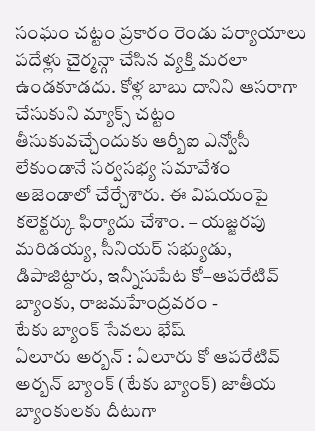సంఘం చట్టం ప్రకారం రెండు పర్యాయాలు పదేళ్లు చైర్మన్గా చేసిన వ్యక్తి మరలా ఉండకూడదు. కోళ్ల బాబు దానిని ఆసరాగా చేసుకుని మ్యాక్స్ చట్టం తీసుకువచ్చేందుకు ఆర్బీఐ ఎన్వోసీ లేకుండానే సర్వసభ్య సమావేశం అజెండాలో చేర్చేశారు. ఈ విషయంపై కలెక్టర్కు ఫిర్యాదు చేశాం. – యజ్జరపు మరిడయ్య, సీనియర్ సభ్యుడు, డిపాజిట్దారు, ఇన్నీసుపేట కో–ఆపరేటివ్ బ్యాంకు, రాజమహేంద్రవరం -
టేకు బ్యాంక్ సేవలు భేష్
ఏలూరు అర్బన్ : ఏలూరు కో ఆపరేటివ్ అర్బన్ బ్యాంక్ (టేకు బ్యాంక్) జాతీయ బ్యాంకులకు దీటుగా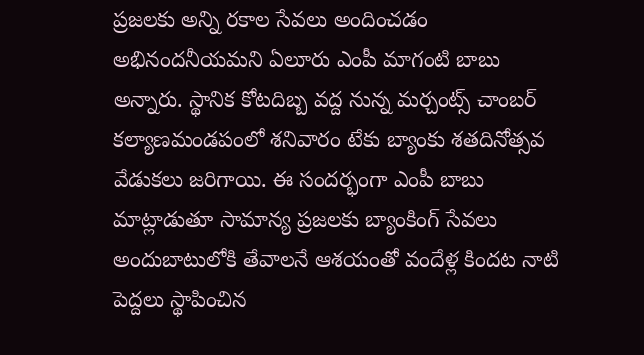ప్రజలకు అన్ని రకాల సేవలు అందించడం అభినందనీయమని ఏలూరు ఎంపీ మాగంటి బాబు అన్నారు. స్థానిక కోటదిబ్బ వద్ద నున్న మర్చంట్స్ చాంబర్ కల్యాణమండపంలో శనివారం టేకు బ్యాంకు శతదినోత్సవ వేడుకలు జరిగాయి. ఈ సందర్భంగా ఎంపీ బాబు మాట్లాడుతూ సామాన్య ప్రజలకు బ్యాంకింగ్ సేవలు అందుబాటులోకి తేవాలనే ఆశయంతో వందేళ్ల కిందట నాటి పెద్దలు స్థాపించిన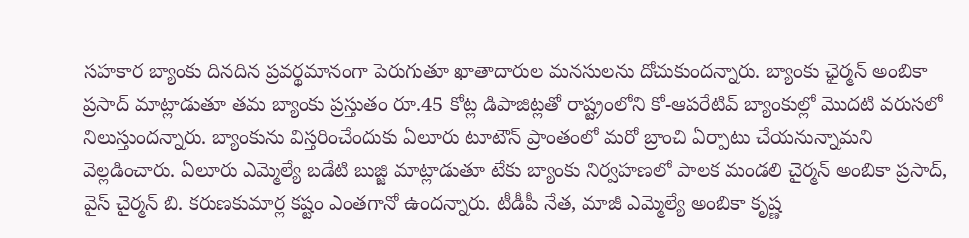సహకార బ్యాంకు దినదిన ప్రవర్థమానంగా పెరుగుతూ ఖాతాదారుల మనసులను దోచుకుందన్నారు. బ్యాంకు ఛైర్మన్ అంబికా ప్రసాద్ మాట్లాడుతూ తమ బ్యాంకు ప్రస్తుతం రూ.45 కోట్ల డిపాజిట్లతో రాష్ట్రంలోని కో-ఆపరేటివ్ బ్యాంకుల్లో మొదటి వరుసలో నిలుస్తుందన్నారు. బ్యాంకును విస్తరించేందుకు ఏలూరు టూటౌన్ ప్రాంతంలో మరో బ్రాంచి ఏర్పాటు చేయనున్నామని వెల్లడించారు. ఏలూరు ఎమ్మెల్యే బడేటి బుజ్జి మాట్లాడుతూ టేకు బ్యాంకు నిర్వహణలో పాలక మండలి చైర్మన్ అంబికా ప్రసాద్, వైస్ చైర్మన్ బి. కరుణకుమార్ల కష్టం ఎంతగానో ఉందన్నారు. టీడీపీ నేత, మాజీ ఎమ్మెల్యే అంబికా కృష్ణ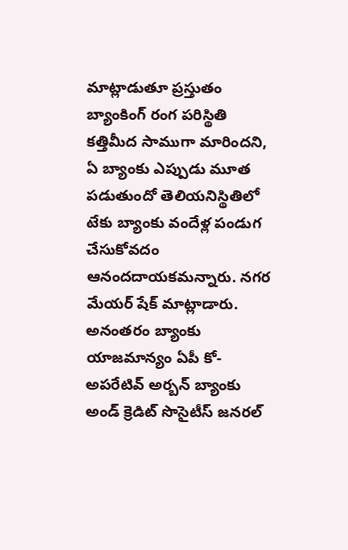మాట్లాడుతూ ప్రస్తుతం బ్యాంకింగ్ రంగ పరిస్థితి కత్తిమీద సాముగా మారిందని, ఏ బ్యాంకు ఎప్పుడు మూత పడుతుందో తెలియనిస్థితిలో టేకు బ్యాంకు వందేళ్ల పండుగ చేసుకోవదం ఆనందదాయకమన్నారు. నగర మేయర్ షేక్ మాట్లాడారు. అనంతరం బ్యాంకు యాజమాన్యం ఏపీ కో-అపరేటివ్ అర్బన్ బ్యాంకు అండ్ క్రెడిట్ సొసైటీస్ జనరల్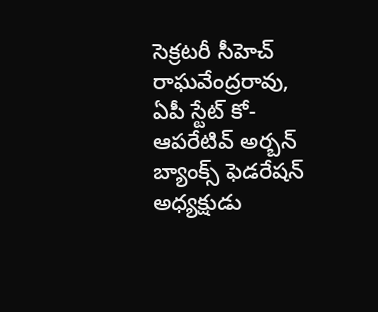సెక్రటరీ సీహెచ్ రాఘవేంద్రరావు, ఏపీ స్టేట్ కో-ఆపరేటివ్ అర్బన్ బ్యాంక్స్ ఫెడరేషన్ అధ్యక్షుడు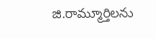జి.రామ్మూర్తిలను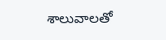శాలువాలతో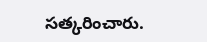సత్కరించారు.